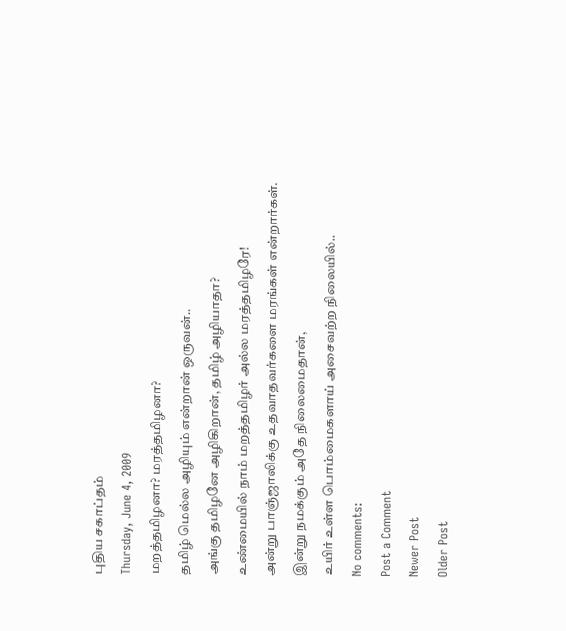புதிய சகாப்தம்
Thursday, June 4, 2009
மறத்தமிழனா? மரத்தமிழனா?
தமிழ் மெல்ல அழியும் என்றான் ஒருவன்..
அங்கு தமிழனே அழிகிறான், தமிழ் அழியாதா?
உண்மையில் நாம் மறத்தமிழர் அல்ல மரத்தமிழரே!
அன்று பாஞ்ஜாலிக்கு உதவாதவர்களை மரங்கள் என்றார்கள்.
இன்று நமக்கும் அதே நிலைமைதான்,
உயிர் உள்ள பொம்மைகளாய் அசைவற்ற நிலையில்..
No comments:
Post a Comment
Newer Post
Older Post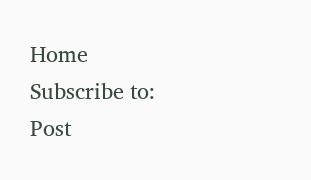Home
Subscribe to:
Post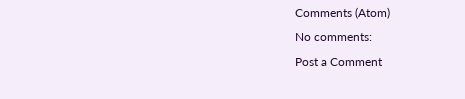Comments (Atom)
No comments:
Post a Comment